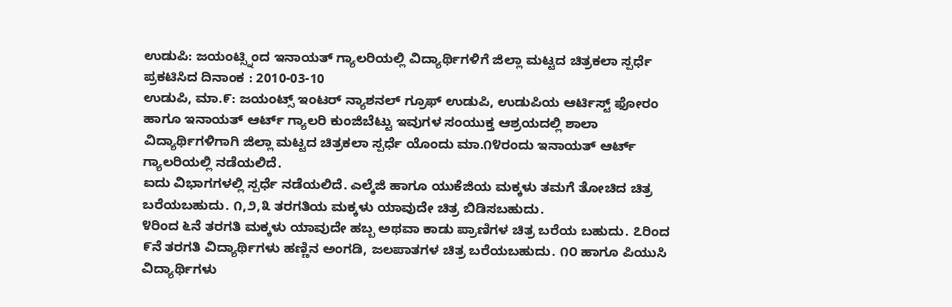ಉಡುಪಿ: ಜಯಂಟ್ಸ್ನಿಂದ ಇನಾಯತ್ ಗ್ಯಾಲರಿಯಲ್ಲಿ ವಿದ್ಯಾರ್ಥಿಗಳಿಗೆ ಜಿಲ್ಲಾ ಮಟ್ಟದ ಚಿತ್ರಕಲಾ ಸ್ಪರ್ಧೆ
ಪ್ರಕಟಿಸಿದ ದಿನಾಂಕ : 2010-03-10
ಉಡುಪಿ, ಮಾ.೯: ಜಯಂಟ್ಸ್ ಇಂಟರ್ ನ್ಯಾಶನಲ್ ಗ್ರೂಫ್ ಉಡುಪಿ, ಉಡುಪಿಯ ಆರ್ಟಿಸ್ಟ್ ಫೋರಂ ಹಾಗೂ ಇನಾಯತ್ ಆರ್ಟ್ ಗ್ಯಾಲರಿ ಕುಂಜಿಬೆಟ್ಟು ಇವುಗಳ ಸಂಯುಕ್ತ ಆಶ್ರಯದಲ್ಲಿ ಶಾಲಾ ವಿದ್ಯಾರ್ಥಿಗಳಿಗಾಗಿ ಜಿಲ್ಲಾ ಮಟ್ಟದ ಚಿತ್ರಕಲಾ ಸ್ಪರ್ಧೆ ಯೊಂದು ಮಾ.೧೪ರಂದು ಇನಾಯತ್ ಆರ್ಟ್ ಗ್ಯಾಲರಿಯಲ್ಲಿ ನಡೆಯಲಿದೆ.
ಐದು ವಿಭಾಗಗಳಲ್ಲಿ ಸ್ಪರ್ಧೆ ನಡೆಯಲಿದೆ. ಎಲ್ಕೆಜಿ ಹಾಗೂ ಯುಕೆಜಿಯ ಮಕ್ಕಳು ತಮಗೆ ತೋಚಿದ ಚಿತ್ರ ಬರೆಯಬಹುದು. ೧,೨,೩ ತರಗತಿಯ ಮಕ್ಕಳು ಯಾವುದೇ ಚಿತ್ರ ಬಿಡಿಸಬಹುದು.
೪ರಿಂದ ೬ನೆ ತರಗತಿ ಮಕ್ಕಳು ಯಾವುದೇ ಹಬ್ಬ ಅಥವಾ ಕಾಡು ಪ್ರಾಣಿಗಳ ಚಿತ್ರ ಬರೆಯ ಬಹುದು. ೭ರಿಂದ ೯ನೆ ತರಗತಿ ವಿದ್ಯಾರ್ಥಿಗಳು ಹಣ್ಣಿನ ಅಂಗಡಿ, ಜಲಪಾತಗಳ ಚಿತ್ರ ಬರೆಯಬಹುದು. ೧೦ ಹಾಗೂ ಪಿಯುಸಿ ವಿದ್ಯಾರ್ಥಿಗಳು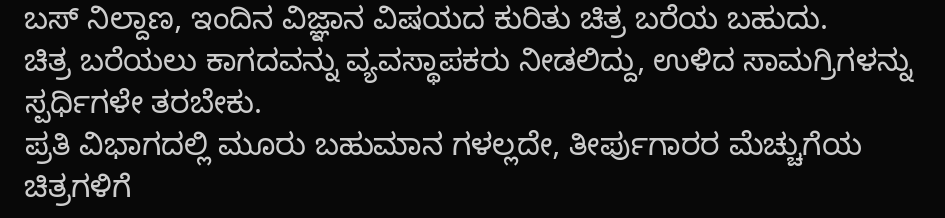ಬಸ್ ನಿಲ್ದಾಣ, ಇಂದಿನ ವಿಜ್ಞಾನ ವಿಷಯದ ಕುರಿತು ಚಿತ್ರ ಬರೆಯ ಬಹುದು.
ಚಿತ್ರ ಬರೆಯಲು ಕಾಗದವನ್ನು ವ್ಯವಸ್ಥಾಪಕರು ನೀಡಲಿದ್ದು, ಉಳಿದ ಸಾಮಗ್ರಿಗಳನ್ನು ಸ್ಪರ್ಧಿಗಳೇ ತರಬೇಕು.
ಪ್ರತಿ ವಿಭಾಗದಲ್ಲಿ ಮೂರು ಬಹುಮಾನ ಗಳಲ್ಲದೇ, ತೀರ್ಪುಗಾರರ ಮೆಚ್ಚುಗೆಯ ಚಿತ್ರಗಳಿಗೆ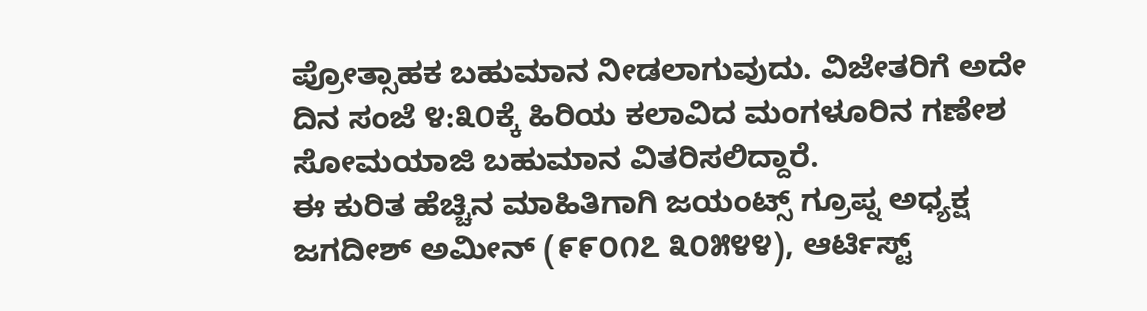ಪ್ರೋತ್ಸಾಹಕ ಬಹುಮಾನ ನೀಡಲಾಗುವುದು. ವಿಜೇತರಿಗೆ ಅದೇ ದಿನ ಸಂಜೆ ೪:೩೦ಕ್ಕೆ ಹಿರಿಯ ಕಲಾವಿದ ಮಂಗಳೂರಿನ ಗಣೇಶ ಸೋಮಯಾಜಿ ಬಹುಮಾನ ವಿತರಿಸಲಿದ್ದಾರೆ.
ಈ ಕುರಿತ ಹೆಚ್ಚಿನ ಮಾಹಿತಿಗಾಗಿ ಜಯಂಟ್ಸ್ ಗ್ರೂಪ್ನ ಅಧ್ಯಕ್ಷ ಜಗದೀಶ್ ಅಮೀನ್ (೯೯೦೧೭ ೩೦೫೪೪), ಆರ್ಟಿಸ್ಟ್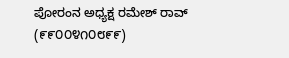ಪೋರಂನ ಅಧ್ಯಕ್ಷ ರಮೇಶ್ ರಾವ್ (೯೯೦೦೪೧೦೮೯೯)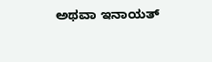ಅಥವಾ ಇನಾಯತ್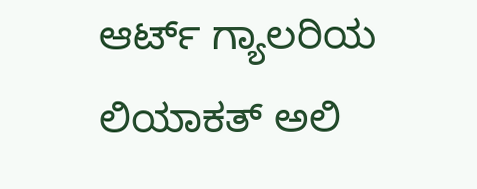ಆರ್ಟ್ ಗ್ಯಾಲರಿಯ ಲಿಯಾಕತ್ ಅಲಿ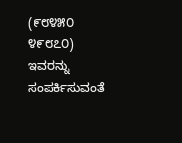(೯೮೪೫೦ ೪೯೮೭೦) ಇವರನ್ನು ಸಂಪರ್ಕಿಸುವಂತೆ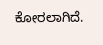ಕೋರಲಾಗಿದೆ.